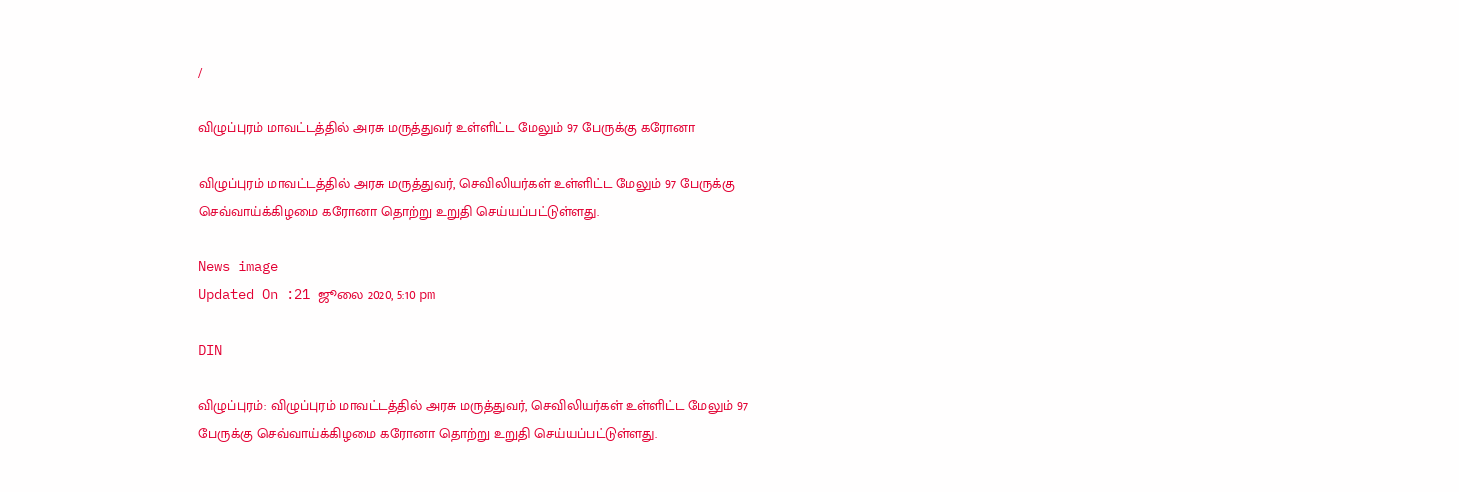/

விழுப்புரம் மாவட்டத்தில் அரசு மருத்துவர் உள்ளிட்ட மேலும் 97 பேருக்கு கரோனா

விழுப்புரம் மாவட்டத்தில் அரசு மருத்துவர், செவிலியர்கள் உள்ளிட்ட மேலும் 97 பேருக்கு செவ்வாய்க்கிழமை கரோனா தொற்று உறுதி செய்யப்பட்டுள்ளது.

News image
Updated On :21 ஜூலை 2020, 5:10 pm

DIN

விழுப்புரம்: விழுப்புரம் மாவட்டத்தில் அரசு மருத்துவர், செவிலியர்கள் உள்ளிட்ட மேலும் 97 பேருக்கு செவ்வாய்க்கிழமை கரோனா தொற்று உறுதி செய்யப்பட்டுள்ளது.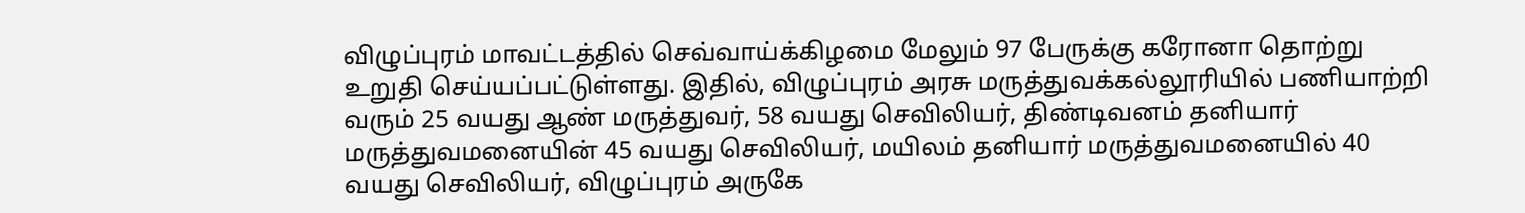விழுப்புரம் மாவட்டத்தில் செவ்வாய்க்கிழமை மேலும் 97 பேருக்கு கரோனா தொற்று உறுதி செய்யப்பட்டுள்ளது. இதில், விழுப்புரம் அரசு மருத்துவக்கல்லூரியில் பணியாற்றி வரும் 25 வயது ஆண் மருத்துவர், 58 வயது செவிலியர், திண்டிவனம் தனியார் மருத்துவமனையின் 45 வயது செவிலியர், மயிலம் தனியார் மருத்துவமனையில் 40 வயது செவிலியர், விழுப்புரம் அருகே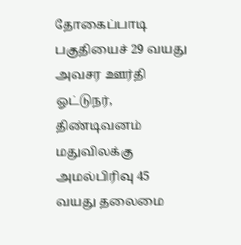தோகைப்பாடி பகுதியைச் 29 வயது அவசர ஊர்தி ஓட்டுநர், திண்டிவனம் மதுவிலக்கு அமல்பிரிவு 45 வயது தலைமை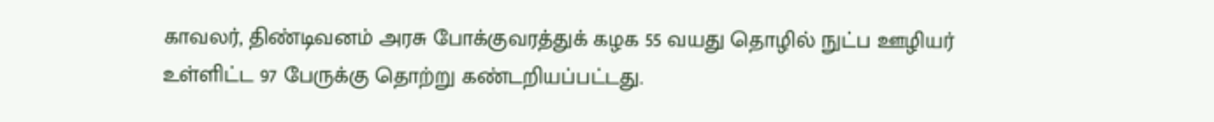காவலர், திண்டிவனம் அரசு போக்குவரத்துக் கழக 55 வயது தொழில் நுட்ப ஊழியர் உள்ளிட்ட 97 பேருக்கு தொற்று கண்டறியப்பட்டது.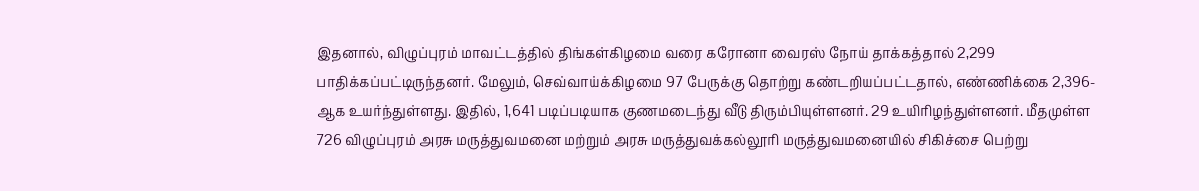இதனால், விழுப்புரம் மாவட்டத்தில் திங்கள்கிழமை வரை கரோனா வைரஸ் நோய் தாக்கத்தால் 2,299 பாதிக்கப்பட்டிருந்தனர். மேலும், செவ்வாய்க்கிழமை 97 பேருக்கு தொற்று கண்டறியப்பட்டதால், எண்ணிக்கை 2,396-ஆக உயர்ந்துள்ளது. இதில், 1,641 படிப்படியாக குணமடைந்து வீடு திரும்பியுள்ளனர். 29 உயிரிழந்துள்ளனர். மீதமுள்ள 726 விழுப்புரம் அரசு மருத்துவமனை மற்றும் அரசு மருத்துவக்கல்லூரி மருத்துவமனையில் சிகிச்சை பெற்று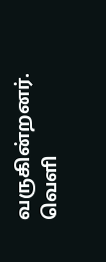வருகின்றனர். வெளி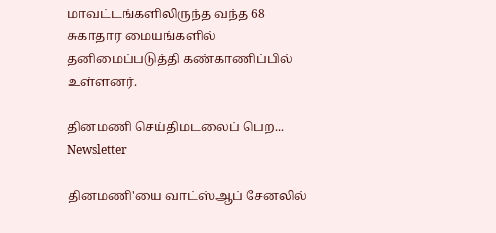மாவட்டங்களிலிருந்த வந்த 68 சுகாதார மையங்களில் தனிமைப்படுத்தி கண்காணிப்பில் உள்ளனர்.

தினமணி செய்திமடலைப் பெற... Newsletter

தினமணி'யை வாட்ஸ்ஆப் சேனலில்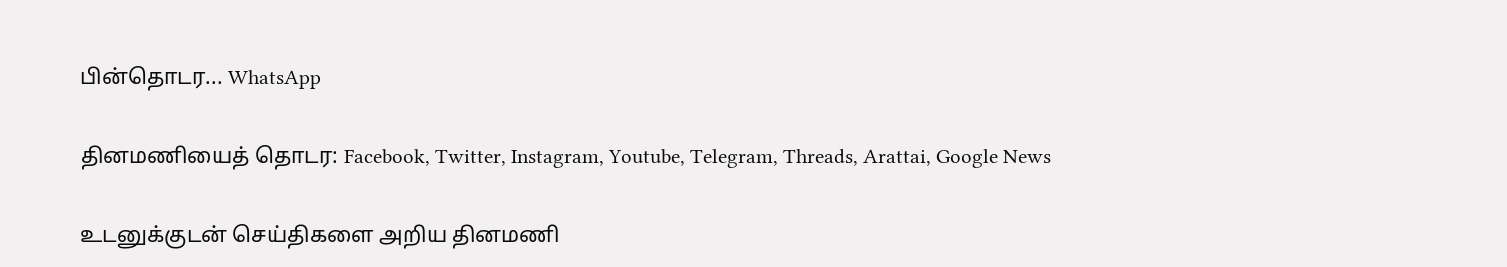பின்தொடர... WhatsApp

தினமணியைத் தொடர: Facebook, Twitter, Instagram, Youtube, Telegram, Threads, Arattai, Google News

உடனுக்குடன் செய்திகளை அறிய தினமணி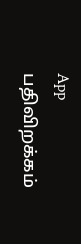App பதிவிறக்கம்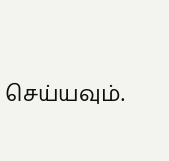செய்யவும்.